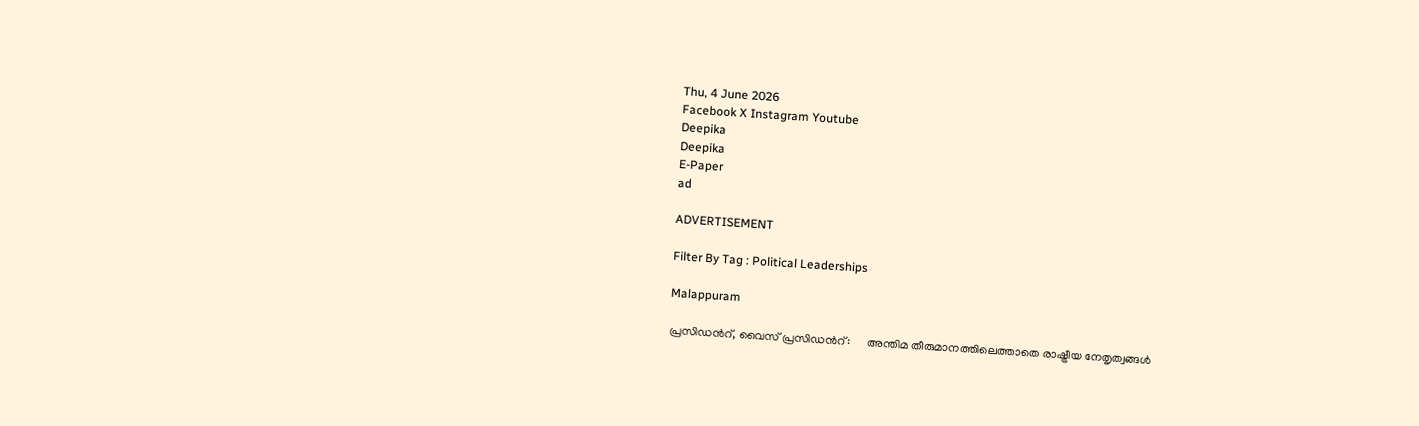Thu, 4 June 2026
Facebook X Instagram Youtube
Deepika
Deepika
E-Paper
ad

ADVERTISEMENT

Filter By Tag : Political Leaderships

Malappuram

പ്രസിഡന്‍റ്, വൈസ് പ്രസിഡന്‍റ്:      അന്തിമ തീരുമാനത്തിലെത്താതെ രാഷ്ട്രീയ നേതൃത്വങ്ങൾ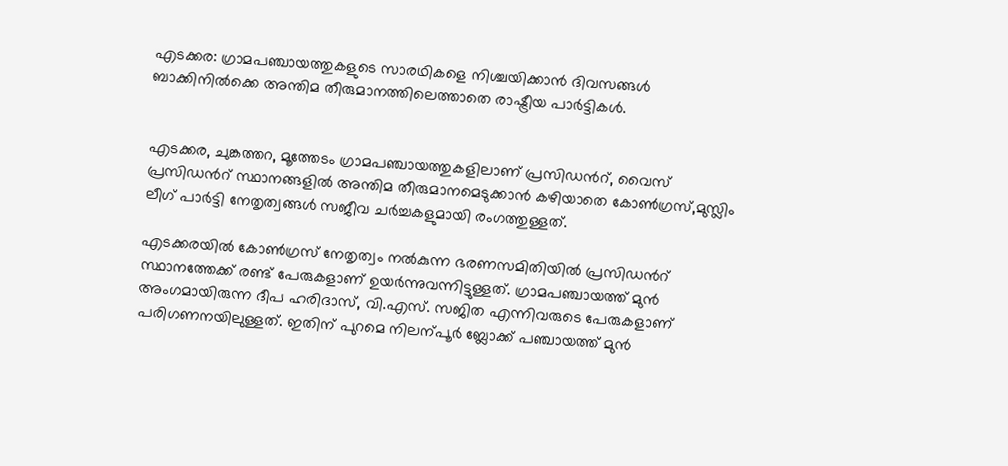എടക്കര: ഗ്രാമപഞ്ചായത്തുകളുടെ സാരഥികളെ നിശ്ചയിക്കാന്‍ ദിവസങ്ങൾ ബാക്കിനിൽക്കെ അന്തിമ തീരുമാനത്തിലെത്താതെ രാഷ്ട്രീയ പാർട്ടികൾ.


എടക്കര, ചുങ്കത്തറ, മൂത്തേടം ഗ്രാമപഞ്ചായത്തുകളിലാണ് പ്രസിഡന്‍റ്, വൈസ് പ്രസിഡന്‍റ് സ്ഥാനങ്ങളിൽ അന്തിമ തീരുമാനമെടുക്കാൻ കഴിയാതെ കോണ്‍ഗ്രസ്,മുസ്ലിം ലീഗ് പാർട്ടി നേതൃത്വങ്ങൾ സജീവ ചർച്ചകളുമായി രംഗത്തുള്ളത്.

എടക്കരയിൽ കോണ്‍ഗ്രസ് നേതൃത്വം നൽകുന്ന ഭരണസമിതിയിൽ പ്രസിഡന്‍റ് സ്ഥാനത്തേക്ക് രണ്ട് പേരുകളാണ് ഉയർന്നുവന്നിട്ടുള്ളത്. ഗ്രാമപഞ്ചായത്ത് മുൻ അംഗമായിരുന്ന ദീപ ഹരിദാസ്, വി.എസ്. സജിത എന്നിവരുടെ പേരുകളാണ് പരിഗണനയിലുള്ളത്. ഇതിന് പുറമെ നിലന്പൂർ ബ്ലോക്ക് പഞ്ചായത്ത് മുൻ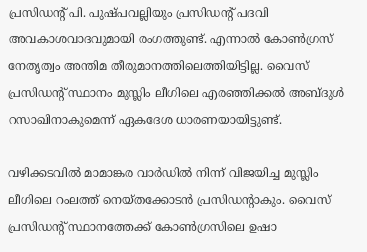പ്രസിഡന്‍റ് പി. പുഷ്പവല്ലിയും പ്രസിഡന്‍റ് പദവി അവകാശവാദവുമായി രംഗത്തുണ്ട്. എന്നാൽ കോണ്‍ഗ്രസ് നേതൃത്വം അന്തിമ തീരുമാനത്തിലെത്തിയിട്ടില്ല. വൈസ് പ്രസിഡന്‍റ് സ്ഥാനം മുസ്ലിം ലീഗിലെ എരഞ്ഞിക്കൽ അബ്ദുൾ റസാഖിനാകുമെന്ന് ഏകദേശ ധാരണയായിട്ടുണ്ട്.

വഴിക്കടവിൽ മാമാങ്കര വാർഡിൽ നിന്ന് വിജയിച്ച മുസ്ലിം ലീഗിലെ റംലത്ത് നെയ്തക്കോടൻ പ്രസിഡന്‍റാകും. വൈസ് പ്രസിഡന്‍റ് സ്ഥാനത്തേക്ക് കോണ്‍ഗ്രസിലെ ഉഷാ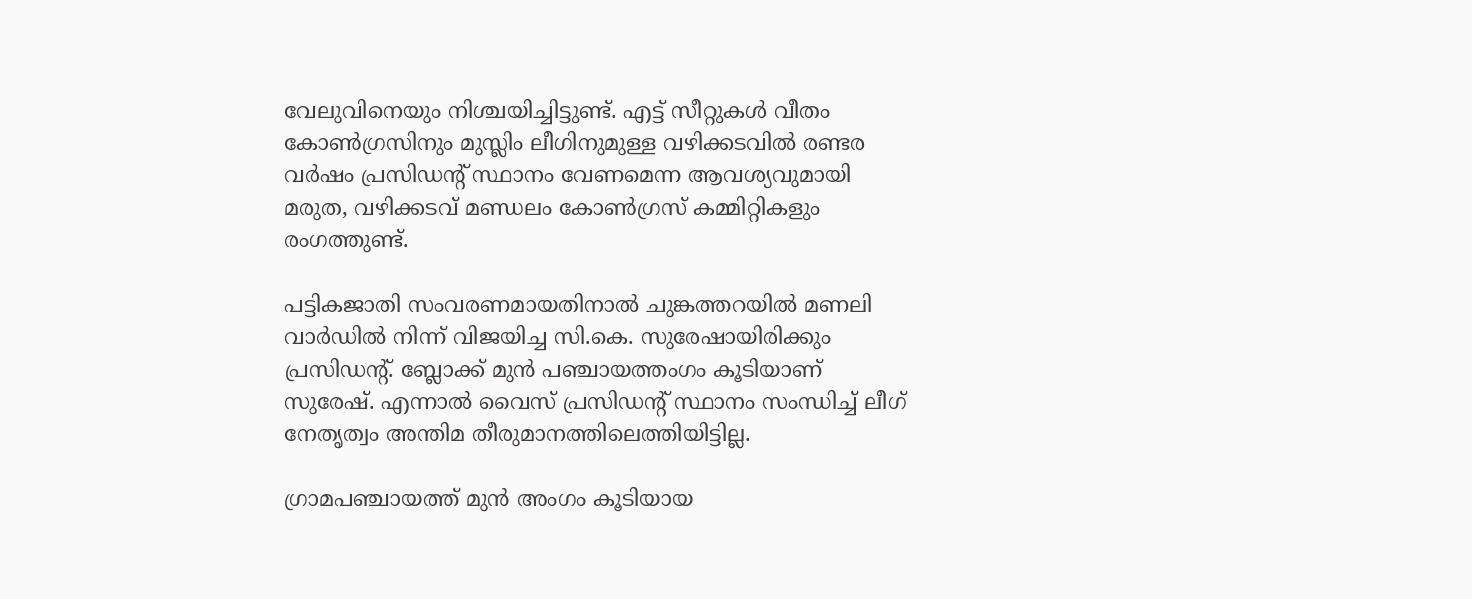വേലുവിനെയും നിശ്ചയിച്ചിട്ടുണ്ട്. എട്ട് സീറ്റുകൾ വീതം കോണ്‍ഗ്രസിനും മുസ്ലിം ലീഗിനുമുള്ള വഴിക്കടവിൽ രണ്ടര വർഷം പ്രസിഡന്‍റ് സ്ഥാനം വേണമെന്ന ആവശ്യവുമായി മരുത, വഴിക്കടവ് മണ്ഡലം കോണ്‍ഗ്രസ് കമ്മിറ്റികളും രംഗത്തുണ്ട്.

പട്ടികജാതി സംവരണമായതിനാൽ ചുങ്കത്തറയിൽ മണലി വാർഡിൽ നിന്ന് വിജയിച്ച സി.കെ. സുരേഷായിരിക്കും പ്രസിഡന്‍റ്. ബ്ലോക്ക് മുൻ പഞ്ചായത്തംഗം കൂടിയാണ് സുരേഷ്. എന്നാൽ വൈസ് പ്രസിഡന്‍റ് സ്ഥാനം സംന്ധിച്ച് ലീഗ് നേതൃത്വം അന്തിമ തീരുമാനത്തിലെത്തിയിട്ടില്ല.

ഗ്രാമപഞ്ചായത്ത് മുൻ അംഗം കൂടിയായ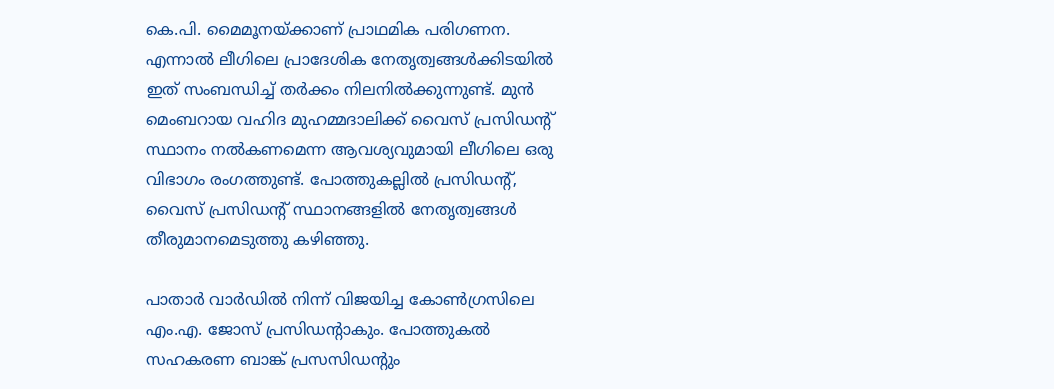കെ.പി. മൈമൂനയ്ക്കാണ് പ്രാഥമിക പരിഗണന. എന്നാൽ ലീഗിലെ പ്രാദേശിക നേതൃത്വങ്ങൾക്കിടയിൽ ഇത് സംബന്ധിച്ച് തർക്കം നിലനിൽക്കുന്നുണ്ട്. മുൻ മെംബറായ വഹിദ മുഹമ്മദാലിക്ക് വൈസ് പ്രസിഡന്‍റ് സ്ഥാനം നൽകണമെന്ന ആവശ്യവുമായി ലീഗിലെ ഒരു വിഭാഗം രംഗത്തുണ്ട്. പോത്തുകല്ലിൽ പ്രസിഡന്‍റ്, വൈസ് പ്രസിഡന്‍റ് സ്ഥാനങ്ങളിൽ നേതൃത്വങ്ങൾ തീരുമാനമെടുത്തു കഴിഞ്ഞു.

പാതാർ വാർഡിൽ നിന്ന് വിജയിച്ച കോണ്‍ഗ്രസിലെ എം.എ. ജോസ് പ്രസിഡന്‍റാകും. പോത്തുകൽ സഹകരണ ബാങ്ക് പ്രസസിഡന്‍റും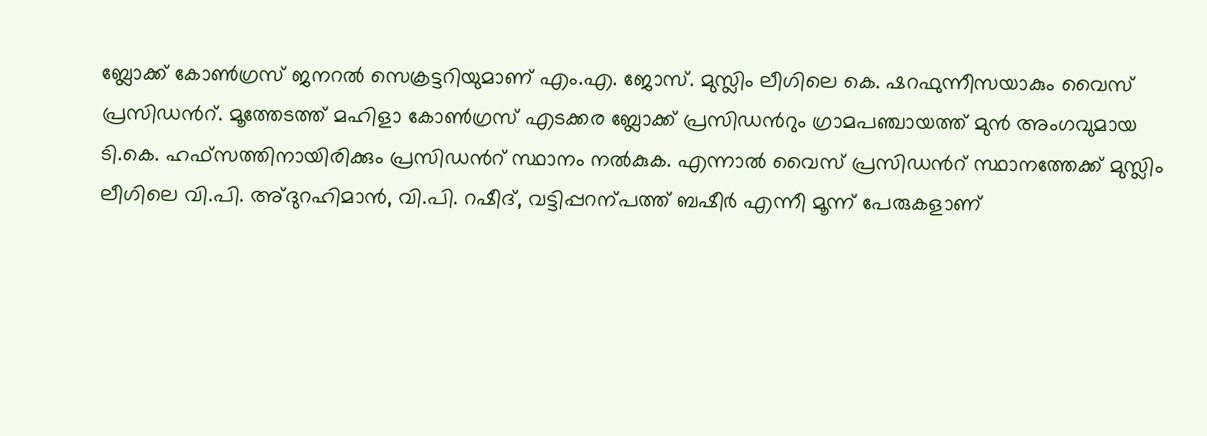ബ്ലോക്ക് കോണ്‍ഗ്രസ് ജനറൽ സെക്രട്ടറിയുമാണ് എം.എ. ജോസ്. മുസ്ലിം ലീഗിലെ കെ. ഷറഫുന്നീസയാകും വൈസ് പ്രസിഡന്‍റ്. മൂത്തേടത്ത് മഹിളാ കോണ്‍ഗ്രസ് എടക്കര ബ്ലോക്ക് പ്രസിഡന്‍റും ഗ്രാമപഞ്ചായത്ത് മുൻ അംഗവുമായ ടി.കെ. ഹഫ്സത്തിനായിരിക്കും പ്രസിഡന്‍റ് സ്ഥാനം നൽകുക. എന്നാൽ വൈസ് പ്രസിഡന്‍റ് സ്ഥാനത്തേക്ക് മുസ്ലിം ലീഗിലെ വി.പി. അ്ദുറഹിമാൻ, വി.പി. റഷീദ്, വട്ടിപ്പറന്പത്ത് ബഷീർ എന്നീ മൂന്ന് പേരുകളാണ്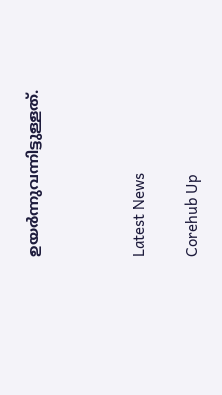ഉയർന്നുവന്നിട്ടുള്ളത്.



Latest News

Corehub Up